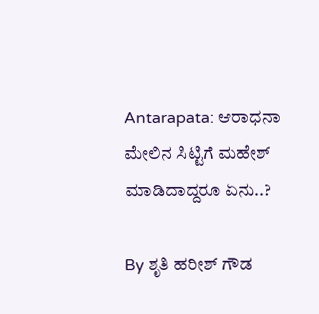Antarapata: ಆರಾಧನಾ ಮೇಲಿನ ಸಿಟ್ಟಿಗೆ ಮಹೇಶ್ ಮಾಡಿದಾದ್ದರೂ ಏನು..?

By ಶೃತಿ ಹರೀಶ್ ಗೌಡ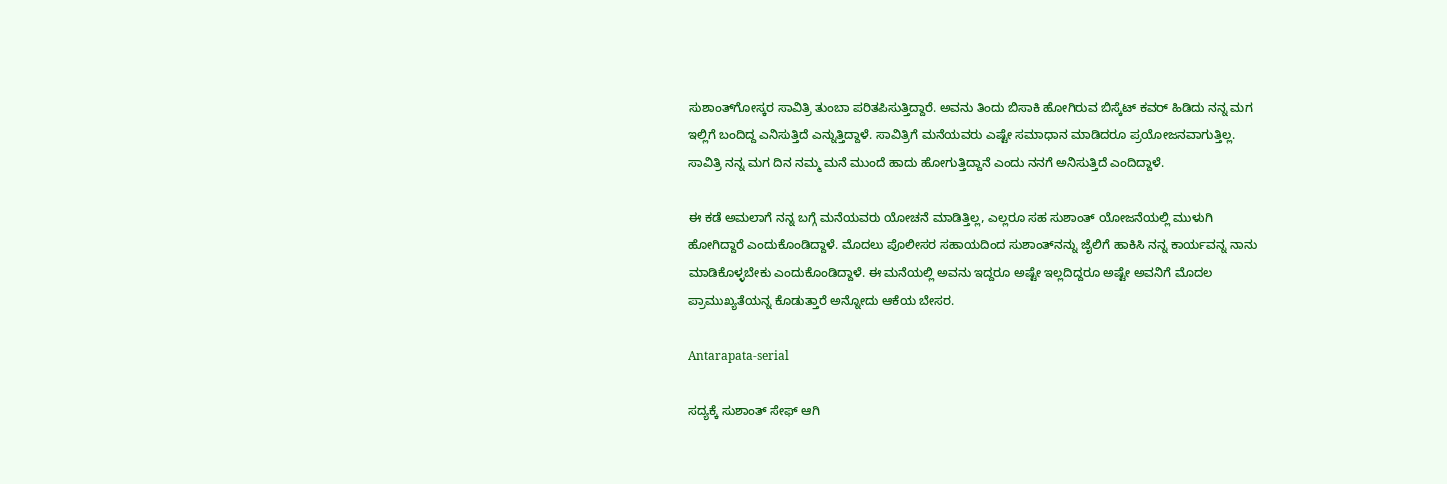ಸುಶಾಂತ್‌ಗೋಸ್ಕರ ಸಾವಿತ್ರಿ ತುಂಬಾ ಪರಿತಪಿಸುತ್ತಿದ್ದಾರೆ. ಅವನು ತಿಂದು ಬಿಸಾಕಿ ಹೋಗಿರುವ ಬಿಸ್ಕೆಟ್ ಕವರ್ ಹಿಡಿದು ನನ್ನ ಮಗ ಇಲ್ಲಿಗೆ ಬಂದಿದ್ದ ಎನಿಸುತ್ತಿದೆ ಎನ್ನುತ್ತಿದ್ದಾಳೆ. ಸಾವಿತ್ರಿಗೆ ಮನೆಯವರು ಎಷ್ಟೇ ಸಮಾಧಾನ ಮಾಡಿದರೂ ಪ್ರಯೋಜನವಾಗುತ್ತಿಲ್ಲ. ಸಾವಿತ್ರಿ ನನ್ನ ಮಗ ದಿನ ನಮ್ಮ ಮನೆ ಮುಂದೆ ಹಾದು ಹೋಗುತ್ತಿದ್ದಾನೆ ಎಂದು ನನಗೆ ಅನಿಸುತ್ತಿದೆ ಎಂದಿದ್ದಾಳೆ.

ಈ ಕಡೆ ಅಮಲಾಗೆ ನನ್ನ ಬಗ್ಗೆ ಮನೆಯವರು ಯೋಚನೆ ಮಾಡಿತ್ತಿಲ್ಲ, ಎಲ್ಲರೂ ಸಹ ಸುಶಾಂತ್ ಯೋಜನೆಯಲ್ಲಿ ಮುಳುಗಿ ಹೋಗಿದ್ದಾರೆ ಎಂದು‌ಕೊಂಡಿದ್ದಾಳೆ. ಮೊದಲು ಪೊಲೀಸರ ಸಹಾಯದಿಂದ ಸುಶಾಂತ್‌ನನ್ನು ಜೈಲಿಗೆ ಹಾಕಿಸಿ ನನ್ನ ಕಾರ್ಯವನ್ನ ನಾನು ಮಾಡಿಕೊಳ್ಳಬೇಕು ಎಂದುಕೊಂಡಿದ್ದಾಳೆ. ಈ ಮನೆಯಲ್ಲಿ ಅವನು ಇದ್ದರೂ ಅಷ್ಟೇ ಇಲ್ಲದಿದ್ದರೂ ಅಷ್ಟೇ ಅವನಿಗೆ ಮೊದಲ ಪ್ರಾಮುಖ್ಯತೆಯನ್ನ ಕೊಡುತ್ತಾರೆ ಅನ್ನೋದು ಆಕೆಯ ಬೇಸರ.

Antarapata-serial

ಸದ್ಯಕ್ಕೆ ಸುಶಾಂತ್ ಸೇಫ್ ಆಗಿ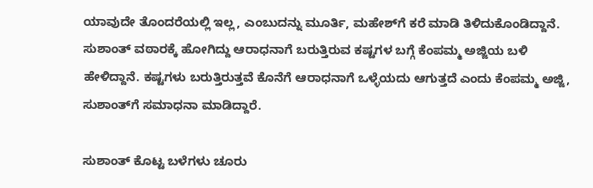ಯಾವುದೇ ತೊಂದರೆಯಲ್ಲಿ ಇಲ್ಲ, ಎಂಬುದನ್ನು ಮೂರ್ತಿ, ಮಹೇಶ್‌ಗೆ ಕರೆ ಮಾಡಿ ತಿಳಿದುಕೊಂಡಿದ್ದಾನೆ. ಸುಶಾಂತ್ ವಠಾರಕ್ಕೆ ಹೋಗಿದ್ದು ಆರಾಧನಾಗೆ ಬರುತ್ತಿರುವ ಕಷ್ಟಗಳ ಬಗ್ಗೆ ಕೆಂಪಮ್ಮ ಅಜ್ಜಿಯ ಬಳಿ ಹೇಳಿದ್ದಾನೆ. ಕಷ್ಟಗಳು ಬರುತ್ತಿರುತ್ತವೆ ಕೊನೆಗೆ ಆರಾಧನಾಗೆ ಒಳ್ಳೆಯದು ಆಗುತ್ತದೆ ಎಂದು ಕೆಂಪಮ್ಮ ಅಜ್ಜಿ, ಸುಶಾಂತ್‌ಗೆ ಸಮಾಧನಾ ಮಾಡಿದ್ದಾರೆ.

ಸುಶಾಂತ್ ಕೊಟ್ಟ ಬಳೆಗಳು ಚೂರು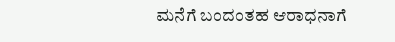ಮನೆಗೆ ಬಂದಂತಹ ಆರಾಧನಾಗೆ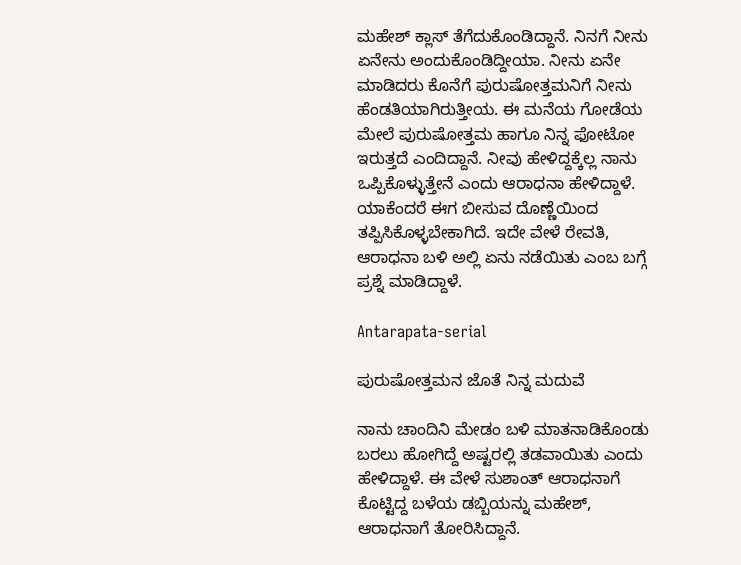ಮಹೇಶ್ ಕ್ಲಾಸ್ ತೆಗೆದುಕೊಂಡಿದ್ದಾನೆ. ನಿನಗೆ ನೀನು ಏನೇನು ಅಂದುಕೊಂಡಿದ್ದೀಯಾ. ನೀನು ಏನೇ ಮಾಡಿದರು ಕೊನೆಗೆ ಪುರುಷೋತ್ತಮನಿಗೆ ನೀನು ಹೆಂಡತಿಯಾಗಿರುತ್ತೀಯ. ಈ ಮನೆಯ ಗೋಡೆಯ ಮೇಲೆ ಪುರುಷೋತ್ತಮ ಹಾಗೂ ನಿನ್ನ ಫೋಟೋ ಇರುತ್ತದೆ ಎಂದಿದ್ದಾನೆ. ನೀವು ಹೇಳಿದ್ದಕ್ಕೆಲ್ಲ ನಾನು ಒಪ್ಪಿಕೊಳ್ಳುತ್ತೇನೆ ಎಂದು ಆರಾಧನಾ ಹೇಳಿದ್ದಾಳೆ. ಯಾಕೆಂದರೆ ಈಗ ಬೀಸುವ ದೊಣ್ಣೆಯಿಂದ ತಪ್ಪಿಸಿಕೊಳ್ಳಬೇಕಾಗಿದೆ. ಇದೇ ವೇಳೆ ರೇವತಿ, ಆರಾಧನಾ ಬಳಿ ಅಲ್ಲಿ ಏನು ನಡೆಯಿತು ಎಂಬ ಬಗ್ಗೆ ಪ್ರಶ್ನೆ ಮಾಡಿದ್ದಾಳೆ.

Antarapata-serial

ಪುರುಷೋತ್ತಮನ ಜೊತೆ ನಿನ್ನ ಮದುವೆ

ನಾನು ಚಾಂದಿನಿ ಮೇಡಂ ಬಳಿ ಮಾತನಾಡಿಕೊಂಡು ಬರಲು ಹೋಗಿದ್ದೆ ಅಷ್ಟರಲ್ಲಿ ತಡವಾಯಿತು ಎಂದು ಹೇಳಿದ್ದಾಳೆ. ಈ ವೇಳೆ ಸುಶಾಂತ್ ಆರಾಧನಾಗೆ ಕೊಟ್ಟಿದ್ದ ಬಳೆಯ ಡಬ್ಬಿಯನ್ನು ಮಹೇಶ್, ಆರಾಧನಾಗೆ ತೋರಿಸಿದ್ದಾನೆ.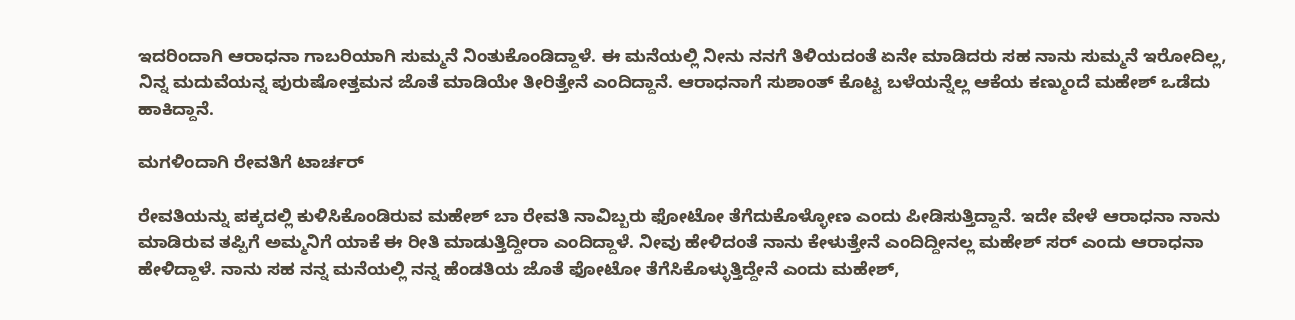ಇದರಿಂದಾಗಿ ಆರಾಧನಾ ಗಾಬರಿಯಾಗಿ ಸುಮ್ಮನೆ ನಿಂತುಕೊಂಡಿದ್ದಾಳೆ. ಈ ಮನೆಯಲ್ಲಿ ನೀನು ನನಗೆ ತಿಳಿಯದಂತೆ ಏನೇ ಮಾಡಿದರು ಸಹ ನಾನು ಸುಮ್ಮನೆ ಇರೋದಿಲ್ಲ, ನಿನ್ನ ಮದುವೆಯನ್ನ ಪುರುಷೋತ್ತಮನ ಜೊತೆ ಮಾಡಿಯೇ ತೀರಿತ್ತೇನೆ ಎಂದಿದ್ದಾನೆ. ಆರಾಧನಾಗೆ ಸುಶಾಂತ್ ಕೊಟ್ಟ ಬಳೆಯನ್ನೆಲ್ಲ ಆಕೆಯ ಕಣ್ಮುಂದೆ ಮಹೇಶ್ ಒಡೆದು ಹಾಕಿದ್ದಾನೆ.

ಮಗಳಿಂದಾಗಿ ರೇವತಿಗೆ ಟಾರ್ಚರ್

ರೇವತಿಯನ್ನು ಪಕ್ಕದಲ್ಲಿ ಕುಳಿಸಿಕೊಂಡಿರುವ ಮಹೇಶ್ ಬಾ ರೇವತಿ ನಾವಿಬ್ಬರು ಫೋಟೋ ತೆಗೆದುಕೊಳ್ಳೋಣ ಎಂದು ಪೀಡಿಸುತ್ತಿದ್ದಾನೆ. ಇದೇ ವೇಳೆ ಆರಾಧನಾ ನಾನು ಮಾಡಿರುವ ತಪ್ಪಿಗೆ ಅಮ್ಮನಿಗೆ ಯಾಕೆ ಈ ರೀತಿ ಮಾಡುತ್ತಿದ್ದೀರಾ ಎಂದಿದ್ದಾಳೆ. ನೀವು ಹೇಳಿದಂತೆ ನಾನು ಕೇಳುತ್ತೇನೆ ಎಂದಿದ್ದೀನಲ್ಲ ಮಹೇಶ್ ಸರ್ ಎಂದು ಆರಾಧನಾ ಹೇಳಿದ್ದಾಳೆ. ನಾನು ಸಹ ನನ್ನ ಮನೆಯಲ್ಲಿ ನನ್ನ ಹೆಂಡತಿಯ ಜೊತೆ ಫೋಟೋ ತೆಗೆಸಿಕೊಳ್ಳುತ್ತಿದ್ದೇನೆ ಎಂದು ಮಹೇಶ್,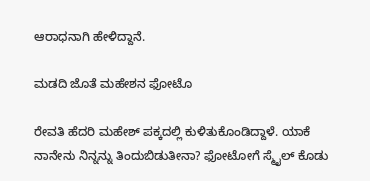ಆರಾಧನಾಗಿ ಹೇಳಿದ್ದಾನೆ.

ಮಡದಿ ಜೊತೆ ಮಹೇಶನ ಫೋಟೊ

ರೇವತಿ ಹೆದರಿ ಮಹೇಶ್ ಪಕ್ಕದಲ್ಲಿ ಕುಳಿತುಕೊಂಡಿದ್ದಾಳೆ. ಯಾಕೆ ನಾನೇನು ನಿನ್ನನ್ನು ತಿಂದುಬಿಡುತೀನಾ? ಫೋಟೋಗೆ ಸ್ಮೈಲ್ ಕೊಡು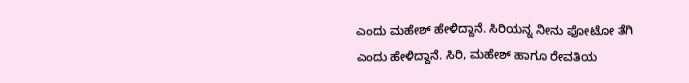ಎಂದು ಮಹೇಶ್ ಹೇಳಿದ್ದಾನೆ. ಸಿರಿಯನ್ನ ನೀನು ಫೋಟೋ ತೆಗಿ ಎಂದು ಹೇಳಿದ್ದಾನೆ. ಸಿರಿ, ಮಹೇಶ್ ಹಾಗೂ ರೇವತಿಯ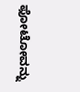ಫೋಟೋವನ್ನು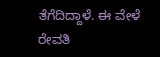ತೆಗೆದಿದ್ದಾಳೆ. ಈ ವೇಳೆ ರೇವತಿ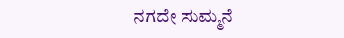ನಗದೇ ಸುಮ್ಮನೆ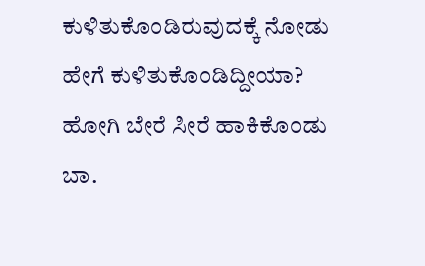ಕುಳಿತುಕೊಂಡಿರುವುದಕ್ಕೆ ನೋಡು ಹೇಗೆ ಕುಳಿತುಕೊಂಡಿದ್ದೀಯಾ? ಹೋಗಿ ಬೇರೆ ಸೀರೆ ಹಾಕಿಕೊಂಡು ಬಾ.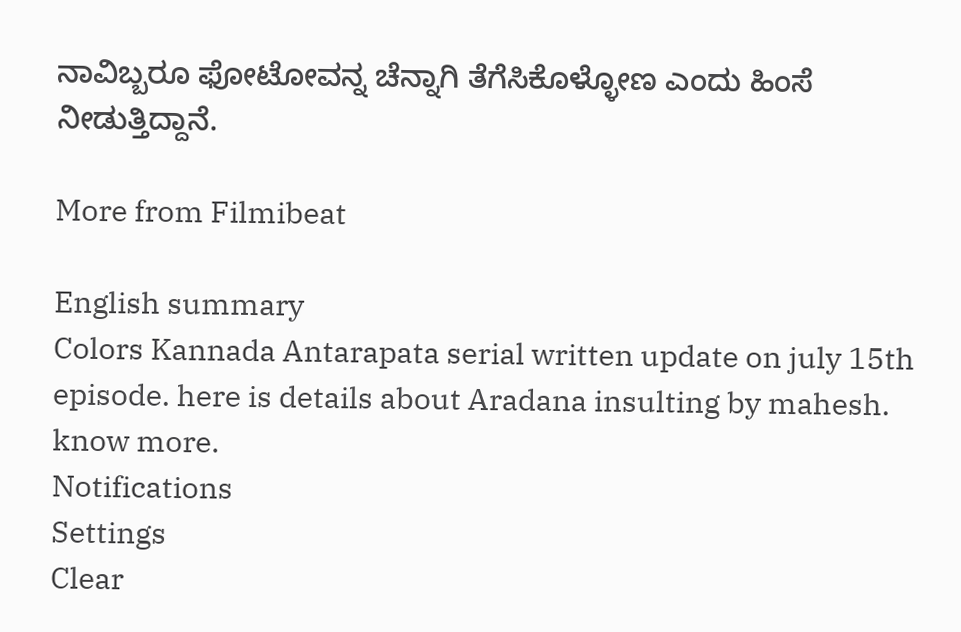ನಾವಿಬ್ಬರೂ ಫೋಟೋವನ್ನ ಚೆನ್ನಾಗಿ ತೆಗೆಸಿಕೊಳ್ಳೋಣ ಎಂದು ಹಿಂಸೆ ನೀಡುತ್ತಿದ್ದಾನೆ.

More from Filmibeat

English summary
Colors Kannada Antarapata serial written update on july 15th episode. here is details about Aradana insulting by mahesh. know more.
Notifications
Settings
Clear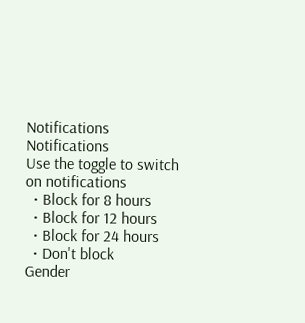Notifications
Notifications
Use the toggle to switch on notifications
  • Block for 8 hours
  • Block for 12 hours
  • Block for 24 hours
  • Don't block
Gender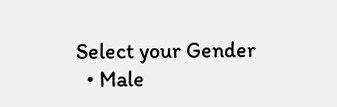Select your Gender
  • Male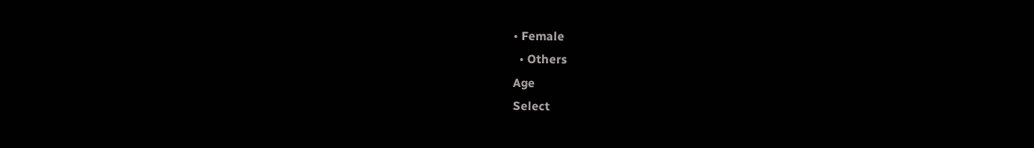• Female
  • Others
Age
Select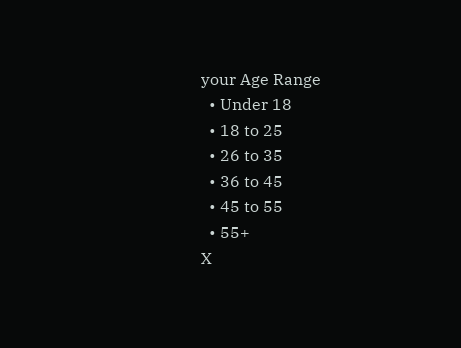your Age Range
  • Under 18
  • 18 to 25
  • 26 to 35
  • 36 to 45
  • 45 to 55
  • 55+
X